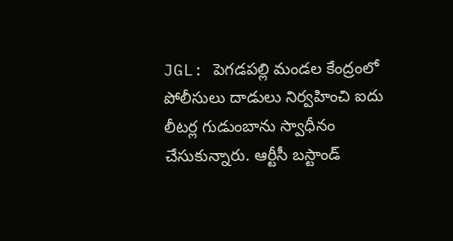JGL: పెగడపల్లి మండల కేంద్రంలో పోలీసులు దాడులు నిర్వహించి ఐదు లీటర్ల గుడుంబాను స్వాధీనం చేసుకున్నారు. ఆర్టీసీ బస్టాండ్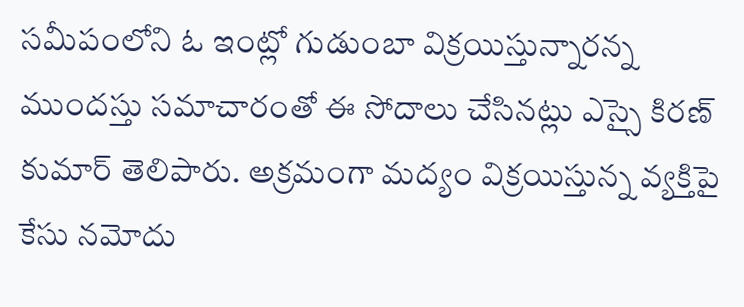సమీపంలోని ఓ ఇంట్లో గుడుంబా విక్రయిస్తున్నారన్న ముందస్తు సమాచారంతో ఈ సోదాలు చేసినట్లు ఎస్సై కిరణ్ కుమార్ తెలిపారు. అక్రమంగా మద్యం విక్రయిస్తున్న వ్యక్తిపై కేసు నమోదు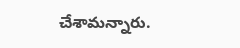చేశామన్నారు.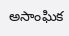అసాంఘిక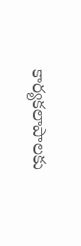కార్యకలాపాలకు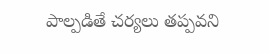పాల్పడితే చర్యలు తప్పవని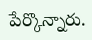పేర్కొన్నారు.